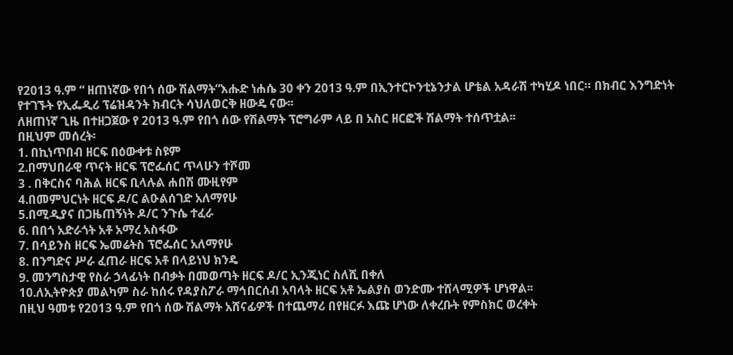የ2013 ዓ.ም “ ዘጠነኛው የበጎ ሰው ሽልማት”እሑድ ነሐሴ 30 ቀን 2013 ዓ.ም በኢንተርኮንቲኔንታል ሆቴል አዳራሽ ተካሂዶ ነበር። በክብር እንግድነት የተገኙት የኢፌዲሪ ፕሬዝዳንት ክብርት ሳህለወርቅ ዘውዴ ናው፡፡
ለዘጠነኛ ጊዜ በተዘጋጀው የ 2013 ዓ.ም የበጎ ሰው የሽልማት ፕሮግራም ላይ በ አስር ዘርፎች ሽልማት ተሰጥቷል፡፡
በዚህም መሰረት፡
1. በኪነጥበብ ዘርፍ በዕውቀቱ ስዩም
2.በማህበራዊ ጥናት ዘርፍ ፕሮፌሰር ጥላሁን ተሾመ
3 . በቅርስና ባሕል ዘርፍ ቢላሉል ሐበሽ ሙዚየም
4.በመምህርነት ዘርፍ ዶ/ር ልዑልሰገድ አለማየሁ
5.በሚዲያና በጋዜጠኝነት ዶ/ር ንጉሴ ተፈራ
6. በበጎ አድራጎት አቶ አማረ አስፋው
7. በሳይንስ ዘርፍ ኤመሬትስ ፕሮፌሰር አለማየሁ
8. በንግድና ሥራ ፈጠራ ዘርፍ አቶ በላይነህ ክንዴ
9. መንግስታዊ የስራ ኃላፊነት በብቃት በመወጣት ዘርፍ ዶ/ር ኢንጂነር ስለሺ በቀለ
10.ለኢትዮጵያ መልካም ስራ ከሰሩ የዳያስፖራ ማኅበርሰብ አባላት ዘርፍ አቶ ኤልያስ ወንድሙ ተሸላሚዎች ሆነዋል፡፡
በዚህ ዓመቱ የ2013 ዓ.ም የበጎ ሰው ሽልማት አሸናፊዎች በተጨማሪ በየዘርፉ እጩ ሆነው ለቀረቡት የምስክር ወረቀት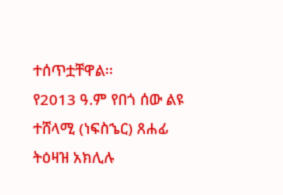ተሰጥቷቸዋል፡፡
የ2013 ዓ.ም የበጎ ሰው ልዩ ተሸላሚ (ነፍስኄር) ጸሐፊ ትዕዛዝ አክሊሉ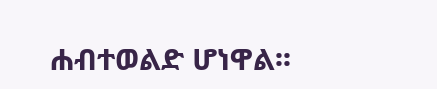ሐብተወልድ ሆነዋል፡፡